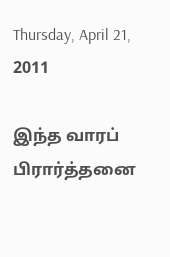Thursday, April 21, 2011

இந்த வாரப் பிரார்த்தனை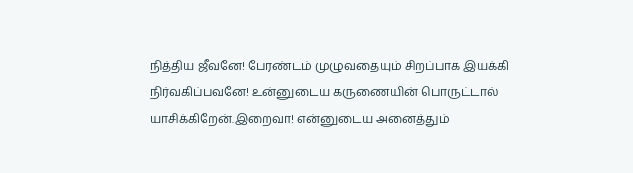நித்திய ஜீவனே! பேரண்டம் முழுவதையும் சிறப்பாக இயக்கி நிர்வகிப்பவனே! உன்னுடைய கருணையின் பொருட்டால் யாசிக்கிறேன்.இறைவா! என்னுடைய அனைத்தும்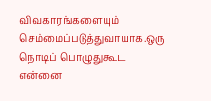விவகாரங்களையும் செம்மைப்படுத்துவாயாக.ஒரு நொடிப் பொழுதுகூட என்னை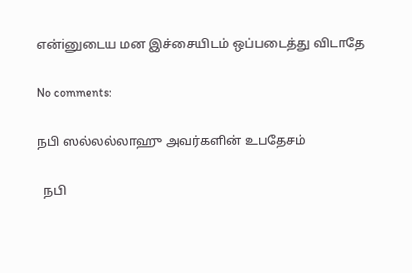என்iனுடைய மன இச்சையிடம் ஒப்படைத்து விடாதே

No comments:

நபி ஸல்லல்லாஹு அவர்களின் உபதேசம்

  நபி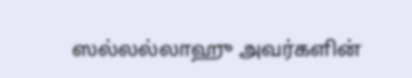ஸல்லல்லாஹு அவர்களின்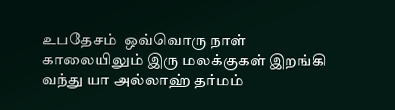உபதேசம்  ஒவ்வொரு நாள் காலையிலும் இரு மலக்குகள் இறங்கி வந்து யா அல்லாஹ் தர்மம்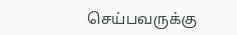செய்பவருக்கு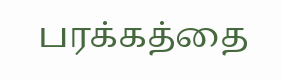பரக்கத்தை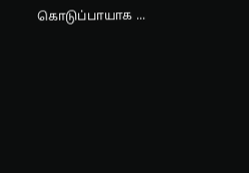கொடுப்பாயாக ...